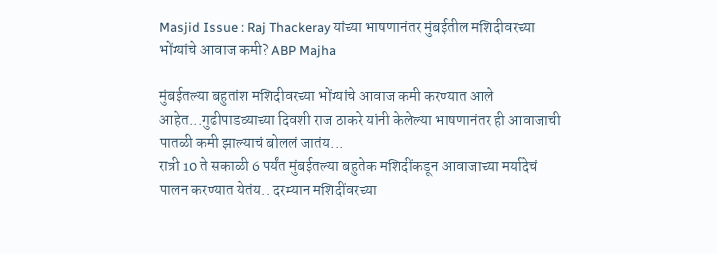Masjid Issue : Raj Thackeray यांच्या भाषणानंतर मुंबईतील मशिदीवरच्या भोंग्यांचे आवाज कमी? ABP Majha

मुंबईतल्या बहुतांश मशिदीवरच्या भोंग्यांचे आवाज कमी करण्यात आले आहेत...गुढीपाडव्याच्या दिवशी राज ठाकरे यांनी केलेल्या भाषणानंतर ही आवाजाची पातळी कमी झाल्याचं बोललं जातंय...
रात्री 10 ते सकाळी 6 पर्यंत मुंबईतल्या बहुतेक मशिदींकडून आवाजाच्या मर्यादेचं पालन करण्यात येतंय.. दरम्यान मशिदींवरच्या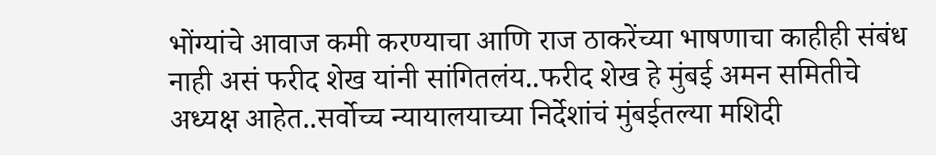भोंग्यांचे आवाज कमी करण्याचा आणि राज ठाकरेंच्या भाषणाचा काहीही संबंध नाही असं फरीद शेख यांनी सांगितलंय..फरीद शेख हे मुंबई अमन समितीचे अध्यक्ष आहेत..सर्वोच्च न्यायालयाच्या निर्देशांचं मुंबईतल्या मशिदी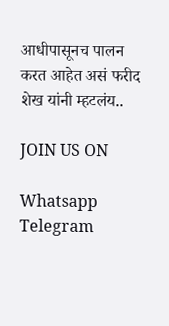आधीपासूनच पालन करत आहेत असं फरीद शेख यांनी म्हटलंय..

JOIN US ON

Whatsapp
Telegram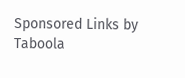Sponsored Links by Taboola